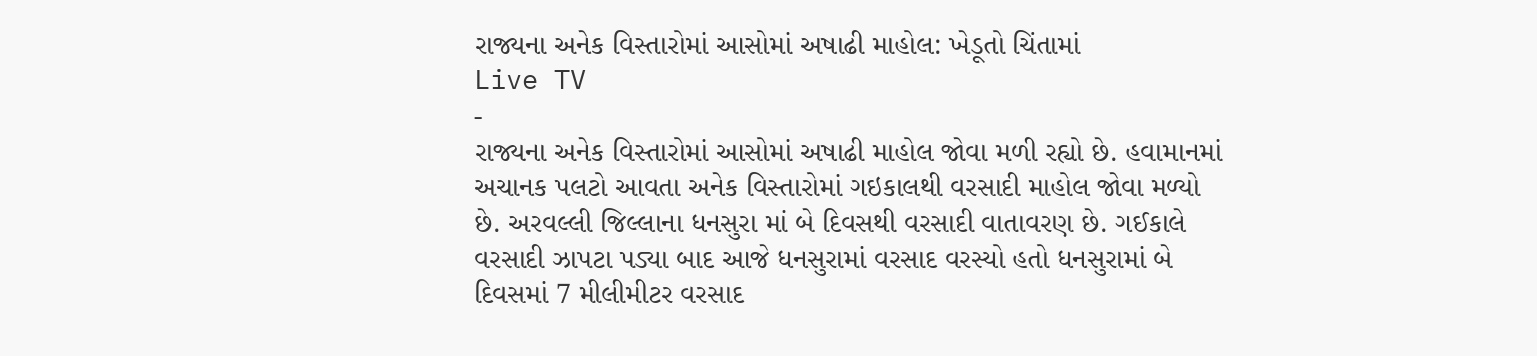રાજ્યના અનેક વિસ્તારોમાં આસોમાં અષાઢી માહોલ: ખેડૂતો ચિંતામાં
Live TV
-
રાજ્યના અનેક વિસ્તારોમાં આસોમાં અષાઢી માહોલ જોવા મળી રહ્યો છે. હવામાનમાં અચાનક પલટો આવતા અનેક વિસ્તારોમાં ગઇકાલથી વરસાદી માહોલ જોવા મળ્યો છે. અરવલ્લી જિલ્લાના ધનસુરા માં બે દિવસથી વરસાદી વાતાવરણ છે. ગઈકાલે વરસાદી ઝાપટા પડ્યા બાદ આજે ધનસુરામાં વરસાદ વરસ્યો હતો ધનસુરામાં બે દિવસમાં 7 મીલીમીટર વરસાદ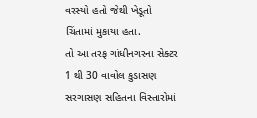વરસ્યો હતો જેથી ખેડૂતો ચિંતામાં મુકાયા હતા.
તો આ તરફ ગાંધીનગરના સેક્ટર 1 થી 30 વાવોલ કુડાસણ સરગાસણ સહિતના વિસ્તારોમાં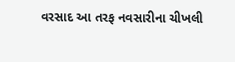વરસાદ આ તરફ નવસારીના ચીખલી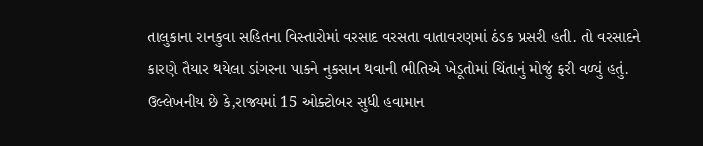તાલુકાના રાનકુવા સહિતના વિસ્તારોમાં વરસાદ વરસતા વાતાવરણમાં ઠંડક પ્રસરી હતી. તો વરસાદને કારણે તૈયાર થયેલા ડાંગરના પાકને નુકસાન થવાની ભીતિએ ખેડૂતોમાં ચિંતાનું મોજું ફરી વળ્યું હતું. ઉલ્લેખનીય છે કે,રાજ્યમાં 15 ઓક્ટોબર સુધી હવામાન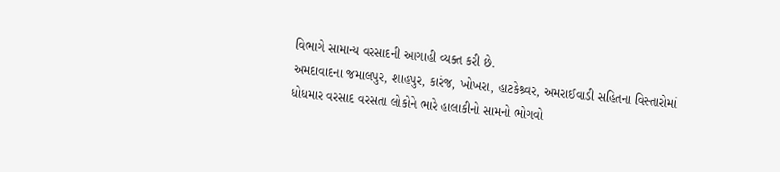વિભાગે સામાન્ય વરસાદની આગાહી વ્યક્ત કરી છે.
અમદાવાદના જમાલપુર, શાહપુર, કારંજ, ખોખરા, હાટકેશ્ર્વર, અમરાઈવાડી સહિતના વિસ્તારોમાં ધોધમાર વરસાદ વરસતા લોકોને ભારે હાલાકીનો સામનો ભોગવો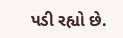પડી રહ્યો છે.